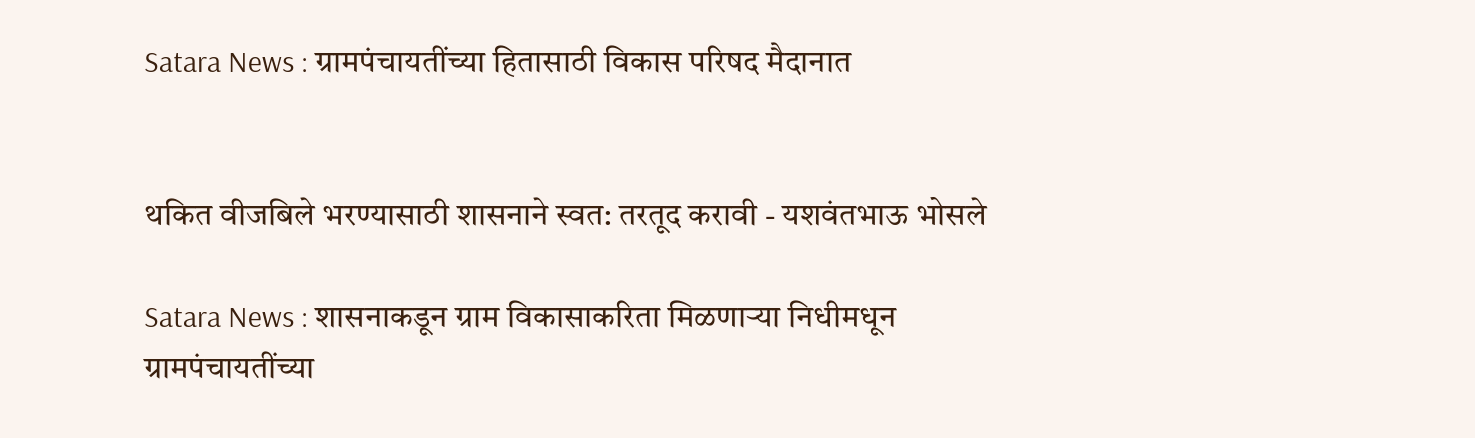Satara News : ग्रामपंचायतींच्या हितासाठी विकास परिषद मैदानात


थकित वीजबिले भरण्यासाठी शासनाने स्वत: तरतूद करावी - यशवंतभाऊ भोसले

Satara News : शासनाकडून ग्राम विकासाकरिता मिळणाऱ्या निधीमधून ग्रामपंचायतींच्या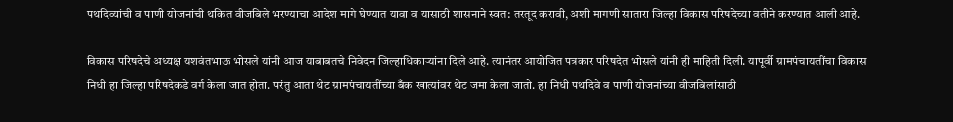पथदिव्यांची व पाणी योजनांची थकित वीजबिले भरण्याचा आदेश मागे घेण्यात यावा व यासाठी शासनाने स्वत: तरतूद करावी, अशी मागणी सातारा जिल्हा विकास परिषदेच्या वतीने करण्यात आली आहे.

विकास परिषदेचे अध्यक्ष यशवंतभाऊ भोसले यांनी आज याबाबतचे निवेदन जिल्हाधिकाऱ्यांना दिले आहे. त्यानंतर आयोजित पत्रकार परिषदेत भोसले यांनी ही माहिती दिली. यापूर्वी ग्रामपंचायतींचा विकास निधी हा जिल्हा परिषदेकडे वर्ग केला जात होता. परंतु आता थेट ग्रामपंचायतींच्या बँक खात्यांवर थेट जमा केला जातो. हा निधी पथदिवे व पाणी योजनांच्या वीजबिलांसाठी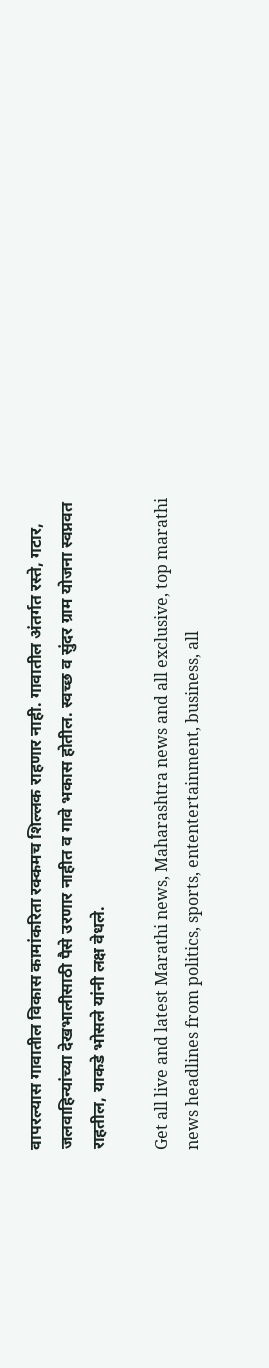वापरल्यास गावातील विकास कामांकरिता रक्कमच शिल्लक राहणार नाही. गावातील अंतर्गत रस्ते, गटार, जलवाहिन्यांच्या देखभालीसाठी पैसे उरणार नाहीत व गावे भकास होतील. स्वच्छ व सुंदर ग्राम योजना स्वप्नवत राहतील, याकडे भोसले यांनी लक्ष वेधले.

Get all live and latest Marathi news, Maharashtra news and all exclusive, top marathi news headlines from politics, sports, ententertainment, business, all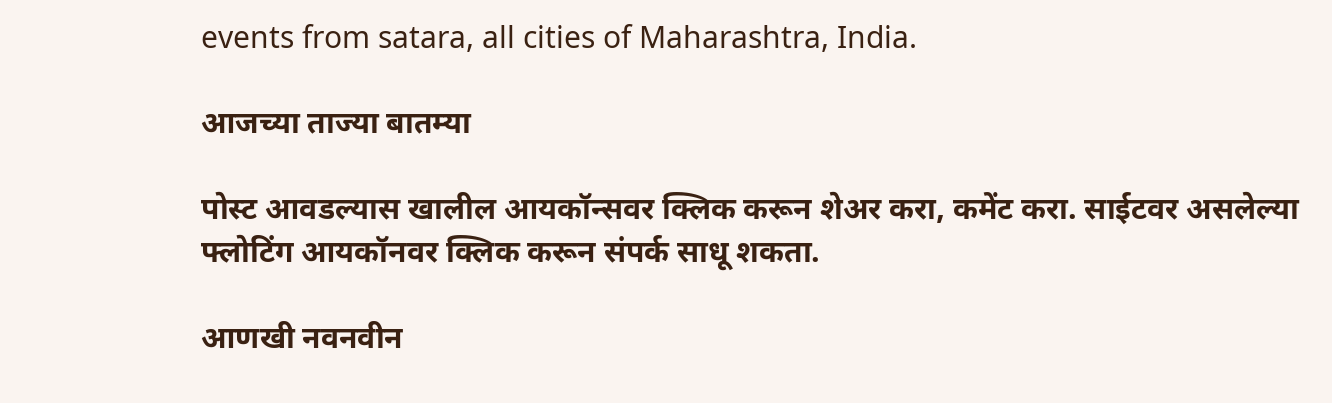events from satara, all cities of Maharashtra, India.

आजच्या ताज्या बातम्या

पोस्ट आवडल्यास खालील आयकॉन्सवर क्लिक करून शेअर करा, कमेंट करा. साईटवर असलेल्या फ्लोटिंग आयकॉनवर क्लिक करून संपर्क साधू शकता.

आणखी नवनवीन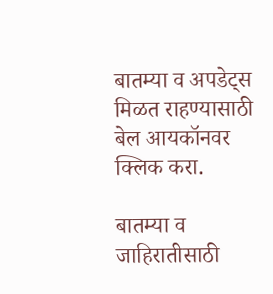बातम्या व अपडेट्स मिळत राहण्यासाठी बेल आयकॉनवर क्लिक करा.

बातम्या व जाहिरातीसाठी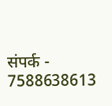संपर्क - 7588638613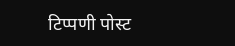टिप्पणी पोस्ट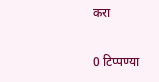करा

0 टिप्पण्या